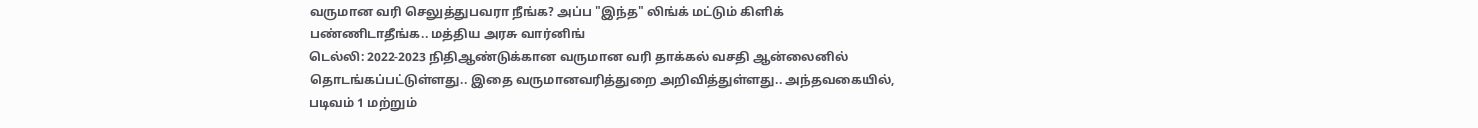வருமான வரி செலுத்துபவரா நீங்க? அப்ப "இந்த" லிங்க் மட்டும் கிளிக் பண்ணிடாதீங்க.. மத்திய அரசு வார்னிங்
டெல்லி: 2022-2023 நிதிஆண்டுக்கான வருமான வரி தாக்கல் வசதி ஆன்லைனில் தொடங்கப்பட்டுள்ளது.. இதை வருமானவரித்துறை அறிவித்துள்ளது.. அந்தவகையில், படிவம் 1 மற்றும்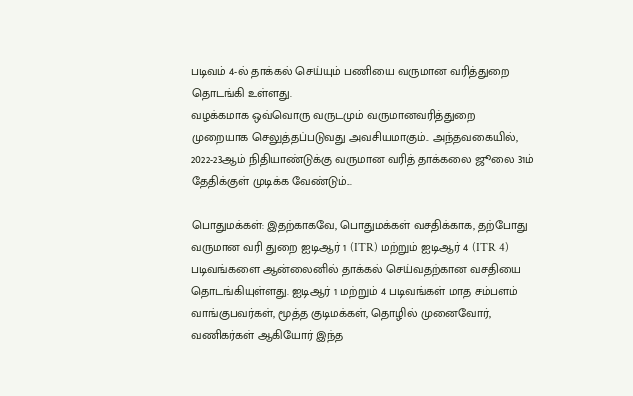படிவம் 4-ல் தாக்கல் செய்யும் பணியை வருமான வரித்துறை தொடங்கி உள்ளது.
வழக்கமாக ஒவ்வொரு வருடமும் வருமானவரித்துறை முறையாக செலுத்தப்படுவது அவசியமாகும்.. அந்தவகையில், 2022-23ஆம் நிதியாண்டுக்கு வருமான வரித் தாக்கலை ஜூலை 31ம் தேதிக்குள் முடிக்க வேண்டும்...

பொதுமக்கள்: இதற்காகவே, பொதுமக்கள் வசதிக்காக, தற்போது வருமான வரி துறை ஐடிஆர் 1 (ITR) மற்றும் ஐடிஆர் 4 (ITR 4) படிவங்களை ஆன்லைனில் தாக்கல் செய்வதற்கான வசதியை தொடங்கியுள்ளது. ஐடிஆர் 1 மற்றும் 4 படிவங்கள் மாத சம்பளம் வாங்குபவர்கள், மூத்த குடிமக்கள், தொழில் முனைவோர், வணிகர்கள் ஆகியோர் இந்த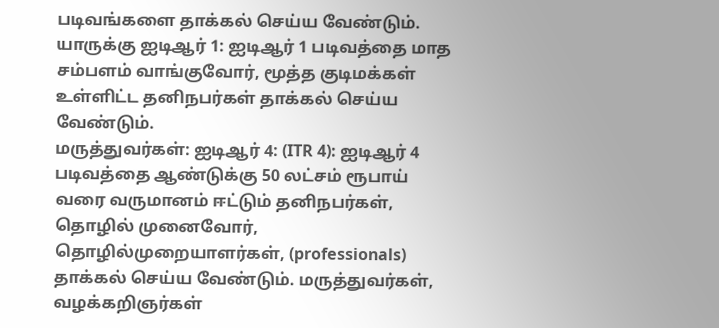படிவங்களை தாக்கல் செய்ய வேண்டும்.
யாருக்கு ஐடிஆர் 1: ஐடிஆர் 1 படிவத்தை மாத சம்பளம் வாங்குவோர், மூத்த குடிமக்கள் உள்ளிட்ட தனிநபர்கள் தாக்கல் செய்ய வேண்டும்.
மருத்துவர்கள்: ஐடிஆர் 4: (ITR 4): ஐடிஆர் 4 படிவத்தை ஆண்டுக்கு 50 லட்சம் ரூபாய் வரை வருமானம் ஈட்டும் தனிநபர்கள், தொழில் முனைவோர், தொழில்முறையாளர்கள், (professionals) தாக்கல் செய்ய வேண்டும். மருத்துவர்கள், வழக்கறிஞர்கள்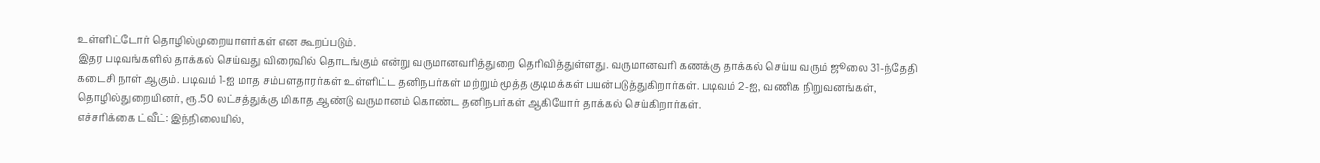உள்ளிட்டோர் தொழில்முறையாளர்கள் என கூறப்படும்.
இதர படிவங்களில் தாக்கல் செய்வது விரைவில் தொடங்கும் என்று வருமானவரித்துறை தெரிவித்துள்ளது. வருமானவரி கணக்கு தாக்கல் செய்ய வரும் ஜூலை 31-ந்தேதி கடைசி நாள் ஆகும். படிவம் 1-ஐ மாத சம்பளதாரர்கள் உள்ளிட்ட தனிநபர்கள் மற்றும் மூத்த குடிமக்கள் பயன்படுத்துகிறார்கள். படிவம் 2-ஐ, வணிக நிறுவனங்கள், தொழில்துறையினர், ரூ.50 லட்சத்துக்கு மிகாத ஆண்டு வருமானம் கொண்ட தனிநபர்கள் ஆகியோர் தாக்கல் செய்கிறார்கள்.
எச்சரிக்கை ட்வீட்: இந்நிலையில்,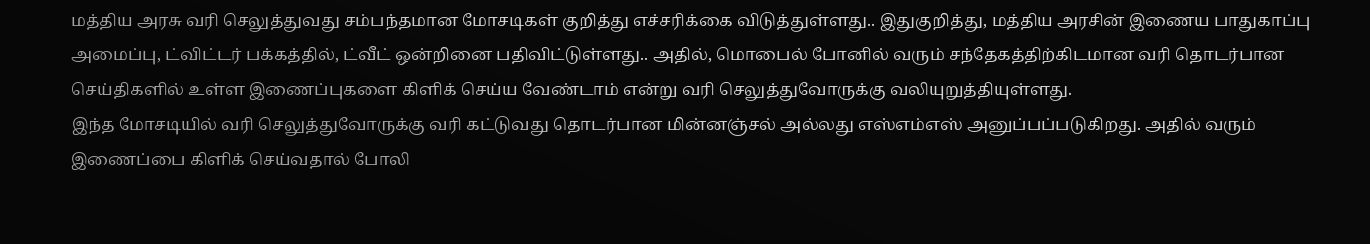மத்திய அரசு வரி செலுத்துவது சம்பந்தமான மோசடிகள் குறித்து எச்சரிக்கை விடுத்துள்ளது.. இதுகுறித்து, மத்திய அரசின் இணைய பாதுகாப்பு அமைப்பு, ட்விட்டர் பக்கத்தில், ட்வீட் ஒன்றினை பதிவிட்டுள்ளது.. அதில், மொபைல் போனில் வரும் சந்தேகத்திற்கிடமான வரி தொடர்பான செய்திகளில் உள்ள இணைப்புகளை கிளிக் செய்ய வேண்டாம் என்று வரி செலுத்துவோருக்கு வலியுறுத்தியுள்ளது.
இந்த மோசடியில் வரி செலுத்துவோருக்கு வரி கட்டுவது தொடர்பான மின்னஞ்சல் அல்லது எஸ்எம்எஸ் அனுப்பப்படுகிறது. அதில் வரும் இணைப்பை கிளிக் செய்வதால் போலி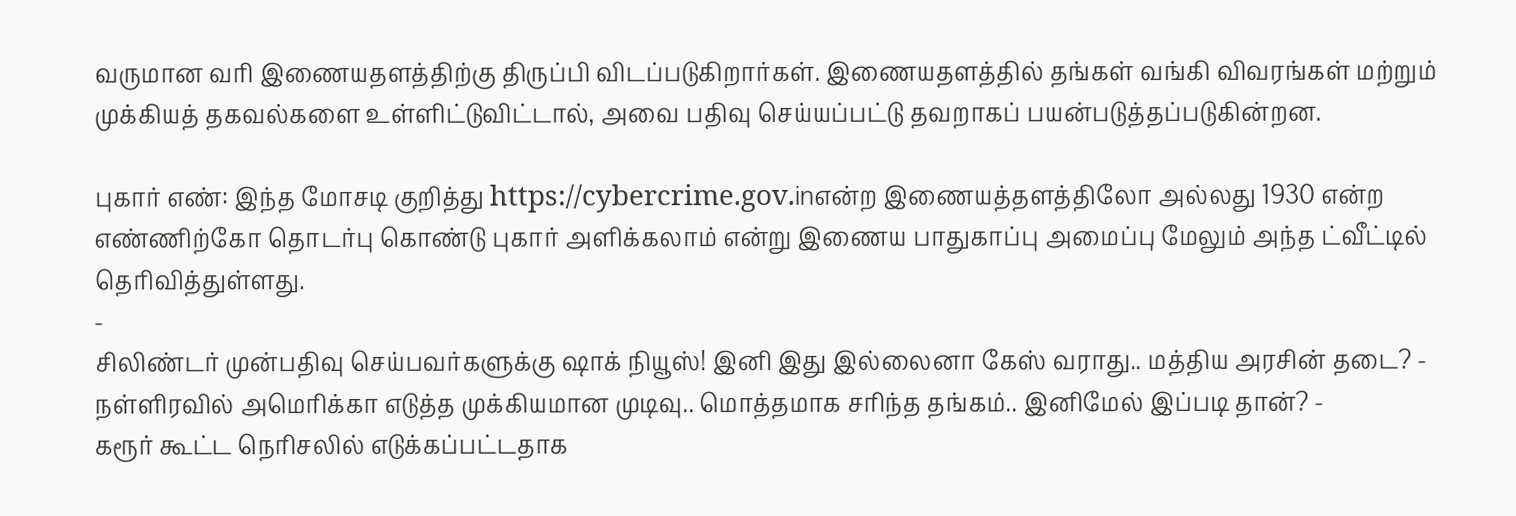வருமான வரி இணையதளத்திற்கு திருப்பி விடப்படுகிறார்கள். இணையதளத்தில் தங்கள் வங்கி விவரங்கள் மற்றும் முக்கியத் தகவல்களை உள்ளிட்டுவிட்டால், அவை பதிவு செய்யப்பட்டு தவறாகப் பயன்படுத்தப்படுகின்றன.

புகார் எண்: இந்த மோசடி குறித்து https://cybercrime.gov.inஎன்ற இணையத்தளத்திலோ அல்லது 1930 என்ற எண்ணிற்கோ தொடர்பு கொண்டு புகார் அளிக்கலாம் என்று இணைய பாதுகாப்பு அமைப்பு மேலும் அந்த ட்வீட்டில் தெரிவித்துள்ளது.
-
சிலிண்டர் முன்பதிவு செய்பவர்களுக்கு ஷாக் நியூஸ்! இனி இது இல்லைனா கேஸ் வராது.. மத்திய அரசின் தடை? -
நள்ளிரவில் அமெரிக்கா எடுத்த முக்கியமான முடிவு.. மொத்தமாக சரிந்த தங்கம்.. இனிமேல் இப்படி தான்? -
கரூர் கூட்ட நெரிசலில் எடுக்கப்பட்டதாக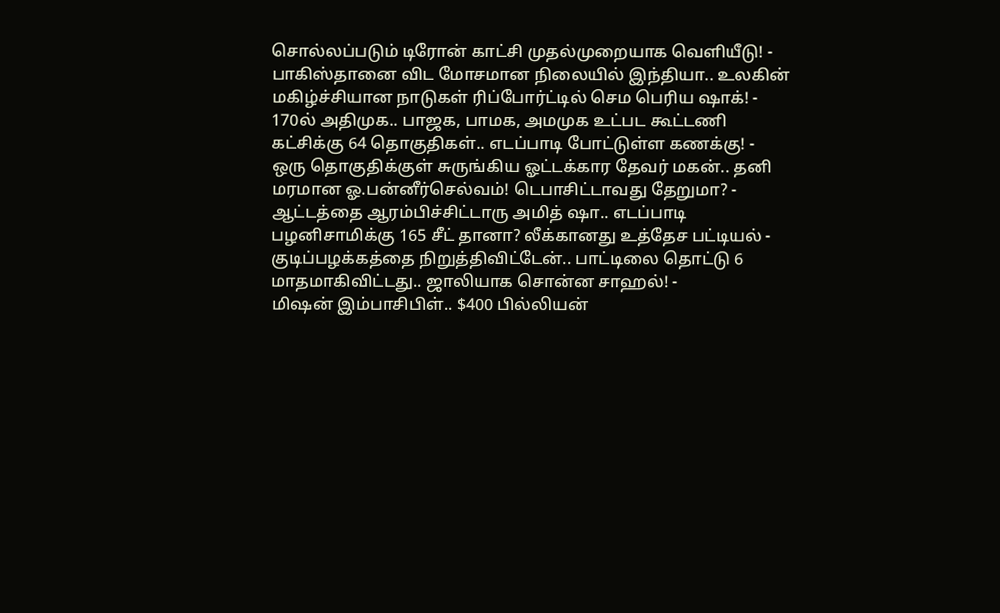சொல்லப்படும் டிரோன் காட்சி முதல்முறையாக வெளியீடு! -
பாகிஸ்தானை விட மோசமான நிலையில் இந்தியா.. உலகின் மகிழ்ச்சியான நாடுகள் ரிப்போர்ட்டில் செம பெரிய ஷாக்! -
170ல் அதிமுக.. பாஜக, பாமக, அமமுக உட்பட கூட்டணி கட்சிக்கு 64 தொகுதிகள்.. எடப்பாடி போட்டுள்ள கணக்கு! -
ஒரு தொகுதிக்குள் சுருங்கிய ஓட்டக்கார தேவர் மகன்.. தனி மரமான ஓ.பன்னீர்செல்வம்! டெபாசிட்டாவது தேறுமா? -
ஆட்டத்தை ஆரம்பிச்சிட்டாரு அமித் ஷா.. எடப்பாடி பழனிசாமிக்கு 165 சீட் தானா? லீக்கானது உத்தேச பட்டியல் -
குடிப்பழக்கத்தை நிறுத்திவிட்டேன்.. பாட்டிலை தொட்டு 6 மாதமாகிவிட்டது.. ஜாலியாக சொன்ன சாஹல்! -
மிஷன் இம்பாசிபிள்.. $400 பில்லியன்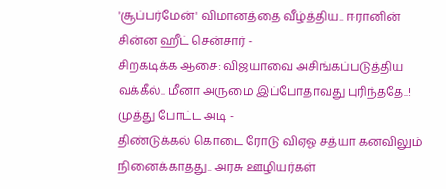'சூப்பர்மேன்' விமானத்தை வீழ்த்திய.. ஈரானின் சின்ன ஹீட் சென்சார் -
சிறகடிக்க ஆசை: விஜயாவை அசிங்கப்படுத்திய வக்கீல்.. மீனா அருமை இப்போதாவது புரிந்ததே..! முத்து போட்ட அடி -
திண்டுக்கல் கொடை ரோடு விஏஓ சத்யா கனவிலும் நினைக்காதது.. அரசு ஊழியர்கள்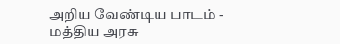அறிய வேண்டிய பாடம் -
மத்திய அரசு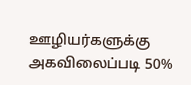ஊழியர்களுக்கு அகவிலைப்படி 50%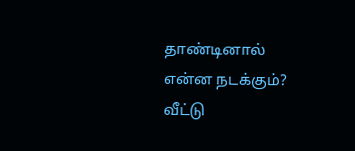தாண்டினால் என்ன நடக்கும்? வீட்டு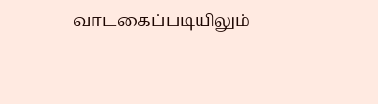வாடகைப்படியிலும்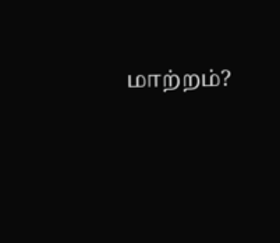மாற்றம்?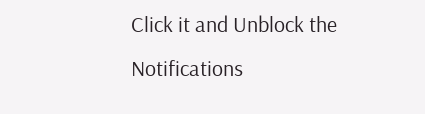Click it and Unblock the Notifications